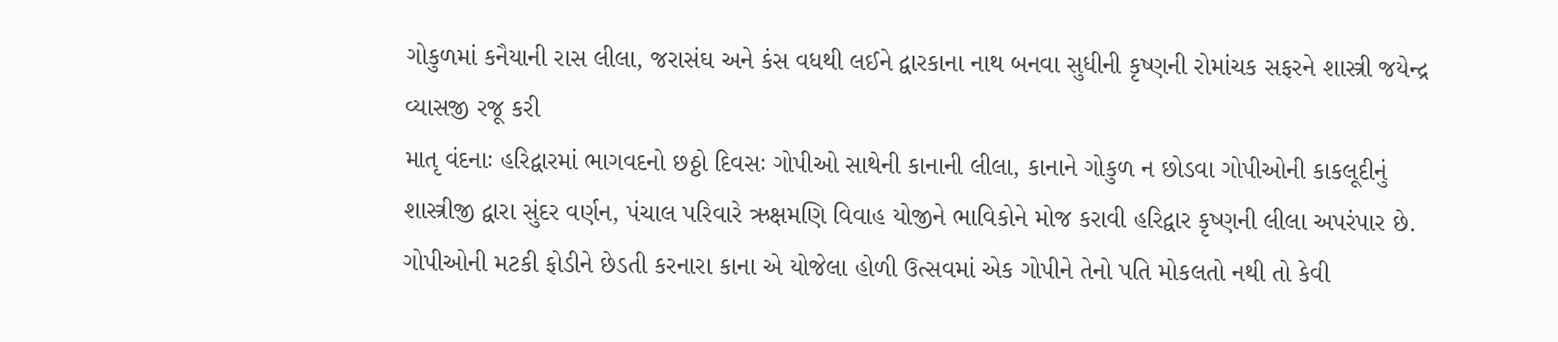ગોકુળમાં કનૈયાની રાસ લીલા, જરાસંઘ અને કંસ વધથી લઈને દ્વારકાના નાથ બનવા સુધીની કૃષ્ણની રોમાંચક સફરને શાસ્ત્રી જયેન્દ્ર વ્યાસજી રજૂ કરી
માતૃ વંદનાઃ હરિદ્વારમાં ભાગવદનો છઠ્ઠો દિવસઃ ગોપીઓ સાથેની કાનાની લીલા, કાનાને ગોકુળ ન છોડવા ગોપીઓની કાકલૂદીનું શાસ્ત્રીજી દ્વારા સુંદર વર્ણન, પંચાલ પરિવારે ઋક્ષમણિ વિવાહ યોજીને ભાવિકોને મોજ કરાવી હરિદ્વાર કૃષ્ણની લીલા અપરંપાર છે. ગોપીઓની મટકી ફોડીને છેડતી કરનારા કાના એ યોજેલા હોળી ઉત્સવમાં એક ગોપીને તેનો પતિ મોકલતો નથી તો કેવી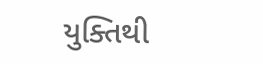યુક્તિથી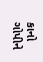કાનો ગોપીને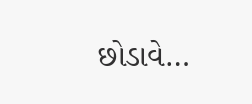છોડાવે…